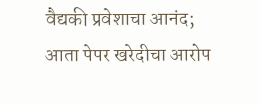वैद्यकी प्रवेशाचा आनंद; आता पेपर खरेदीचा आरोप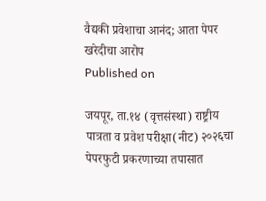वैद्यकी प्रवेशाचा आनंद; आता पेपर खरेदीचा आरोप
Published on

जयपूर, ता.१४ (वृत्तसंस्था) राष्ट्रीय पात्रता व प्रवेश परीक्षा(नीट) २०२६चा पेपरफुटी प्रकरणाच्या तपासात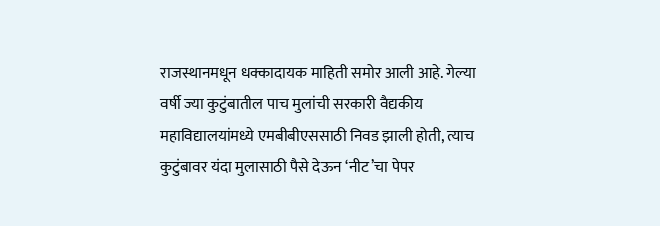राजस्थानमधून धक्कादायक माहिती समोर आली आहे. गेल्या वर्षी ज्या कुटुंबातील पाच मुलांची सरकारी वैद्यकीय महाविद्यालयांमध्ये एमबीबीएससाठी निवड झाली होती, त्याच कुटुंबावर यंदा मुलासाठी पैसे देऊन ‘नीट’चा पेपर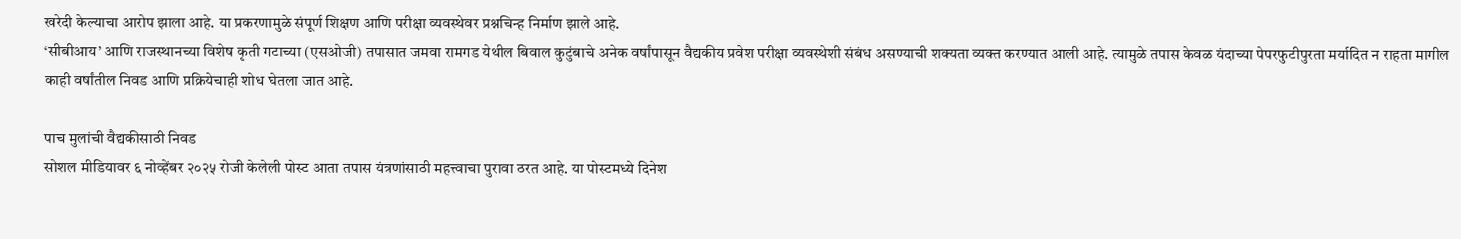खरेदी केल्याचा आरोप झाला आहे. या प्रकरणामुळे संपूर्ण शिक्षण आणि परीक्षा व्यवस्थेवर प्रश्नचिन्ह निर्माण झाले आहे.
‘सीबीआय’ आणि राजस्थानच्या विशेष कृती गटाच्या (एसओजी) तपासात जमवा रामगड येथील बिवाल कुटुंबाचे अनेक वर्षांपासून वैद्यकीय प्रवेश परीक्षा व्यवस्थेशी संबंध असण्याची शक्यता व्यक्त करण्यात आली आहे. त्यामुळे तपास केवळ यंदाच्या पेपरफुटीपुरता मर्यादित न राहता मागील काही वर्षांतील निवड आणि प्रक्रियेचाही शोध घेतला जात आहे.

पाच मुलांची वैद्यकीसाठी निवड
सोशल मीडियावर ६ नोव्हेंबर २०२५ रोजी केलेली पोस्ट आता तपास यंत्रणांसाठी महत्त्वाचा पुरावा ठरत आहे. या पोस्टमध्ये दिनेश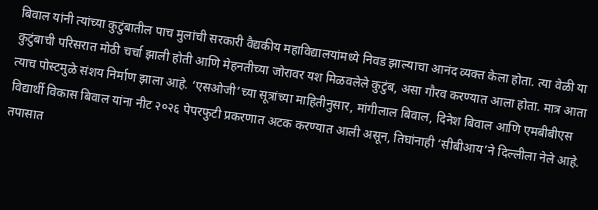बिवाल यांनी त्यांच्या कुटुंबातील पाच मुलांची सरकारी वैद्यकीय महाविद्यालयांमध्ये निवड झाल्याचा आनंद व्यक्त केला होता. त्या वेळी या कुटुंबाची परिसरात मोठी चर्चा झाली होती आणि मेहनतीच्या जोरावर यश मिळवलेले कुटुंब, असा गौरव करण्यात आला होता. मात्र आता त्याच पोस्टमुळे संशय निर्माण झाला आहे. ‘एसओजी’च्या सूत्रांच्या माहितीनुसार, मांगीलाल बिवाल, दिनेश बिवाल आणि एमबीबीएस विद्यार्थी विकास बिवाल यांना नीट २०२६ पेपरफुटी प्रकरणात अटक करण्यात आली असून, तिघांनाही ‘सीबीआय’ने दिल्लीला नेले आहे.
तपासात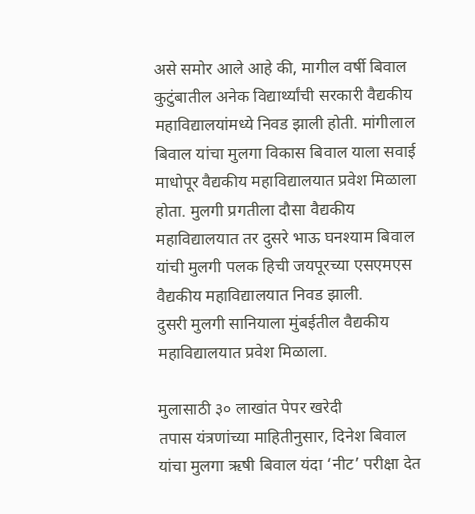असे समोर आले आहे की, मागील वर्षी बिवाल कुटुंबातील अनेक विद्यार्थ्यांची सरकारी वैद्यकीय महाविद्यालयांमध्ये निवड झाली होती. मांगीलाल बिवाल यांचा मुलगा विकास बिवाल याला सवाई माधोपूर वैद्यकीय महाविद्यालयात प्रवेश मिळाला होता. मुलगी प्रगतीला दौसा वैद्यकीय महाविद्यालयात तर दुसरे भाऊ घनश्याम बिवाल यांची मुलगी पलक हिची जयपूरच्या एसएमएस वैद्यकीय महाविद्यालयात निवड झाली.
दुसरी मुलगी सानियाला मुंबईतील वैद्यकीय महाविद्यालयात प्रवेश मिळाला.

मुलासाठी ३० लाखांत पेपर खरेदी
तपास यंत्रणांच्या माहितीनुसार, दिनेश बिवाल यांचा मुलगा ऋषी बिवाल यंदा ‘नीट’ परीक्षा देत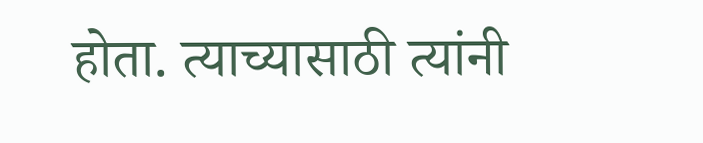होता. त्याच्यासाठी त्यांनी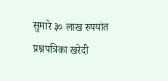सुमारे ३० लाख रुपयांत प्रश्नपत्रिका खरेदी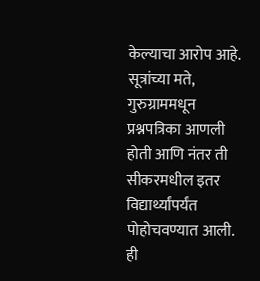केल्याचा आरोप आहे. सूत्रांच्या मते, गुरुग्राममधून प्रश्नपत्रिका आणली होती आणि नंतर ती सीकरमधील इतर विद्यार्थ्यांपर्यंत पोहोचवण्यात आली. ही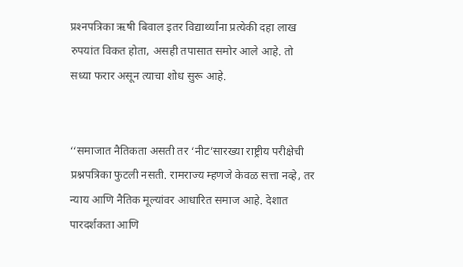प्रश्‍नपत्रिका ऋषी बिवाल इतर विद्यार्थ्यांना प्रत्येकी दहा लाख रुपयांत विकत होता, असही तपासात समोर आले आहे. तो सध्या फरार असून त्याचा शोध सुरू आहे.


‘‘समाजात नैतिकता असती तर ‘नीट’सारख्या राष्ट्रीय परीक्षेची प्रश्नपत्रिका फुटली नसती. रामराज्य म्हणजे केवळ सत्ता नव्हे, तर न्याय आणि नैतिक मूल्यांवर आधारित समाज आहे. देशात पारदर्शकता आणि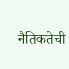नैतिकतेची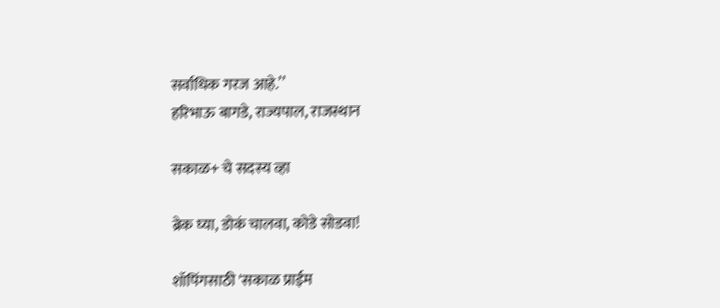सर्वाधिक गरज आहे.’’
हरिभाऊ बागडे, राज्यपाल, राजस्थान

सकाळ+ चे सदस्य व्हा

ब्रेक घ्या, डोकं चालवा, कोडे सोडवा!

शॉपिंगसाठी 'सकाळ प्राईम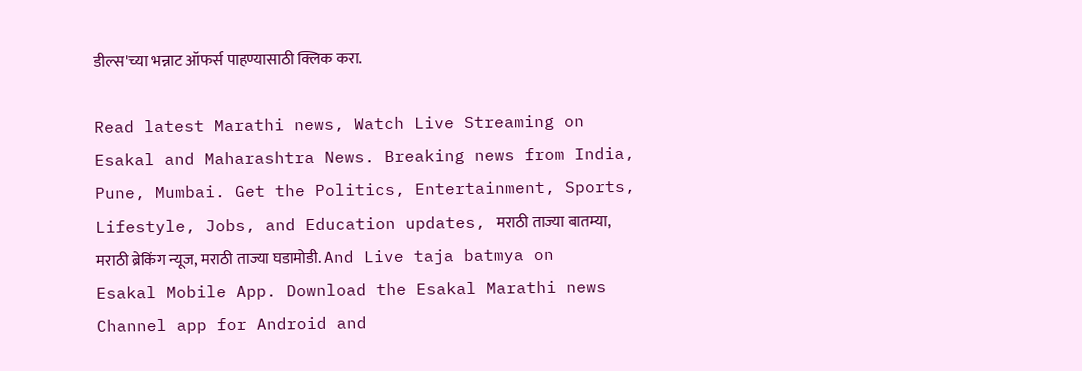डील्स'च्या भन्नाट ऑफर्स पाहण्यासाठी क्लिक करा.

Read latest Marathi news, Watch Live Streaming on Esakal and Maharashtra News. Breaking news from India, Pune, Mumbai. Get the Politics, Entertainment, Sports, Lifestyle, Jobs, and Education updates, मराठी ताज्या बातम्या, मराठी ब्रेकिंग न्यूज, मराठी ताज्या घडामोडी. And Live taja batmya on Esakal Mobile App. Download the Esakal Marathi news Channel app for Android and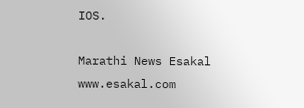IOS.

Marathi News Esakal
www.esakal.com